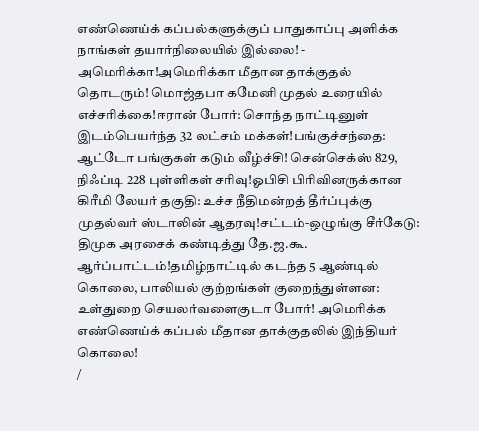எண்ணெய்க் கப்பல்களுக்குப் பாதுகாப்பு அளிக்க நாங்கள் தயார்நிலையில் இல்லை! - அமெரிக்கா!அமெரிக்கா மீதான தாக்குதல் தொடரும்! மொஜ்தபா கமேனி முதல் உரையில் எச்சரிக்கை!ஈரான் போர்: சொந்த நாட்டினுள் இடம்பெயர்ந்த 32 லட்சம் மக்கள்!பங்குச்சந்தை: ஆட்டோ பங்குகள் கடும் வீழ்ச்சி! சென்செக்ஸ் 829, நிஃப்டி 228 புள்ளிகள் சரிவு!ஓபிசி பிரிவினருக்கான கிரீமி லேயர் தகுதி: உச்ச நீதிமன்றத் தீர்ப்புக்கு முதல்வர் ஸ்டாலின் ஆதரவு!சட்டம்-ஒழுங்கு சீர்கேடு: திமுக அரசைக் கண்டித்து தே.ஜ.கூ. ஆர்ப்பாட்டம்!தமிழ்நாட்டில் கடந்த 5 ஆண்டில் கொலை, பாலியல் குற்றங்கள் குறைந்துள்ளன: உள்துறை செயலர்வளைகுடா போர்! அமெரிக்க எண்ணெய்க் கப்பல் மீதான தாக்குதலில் இந்தியர் கொலை!
/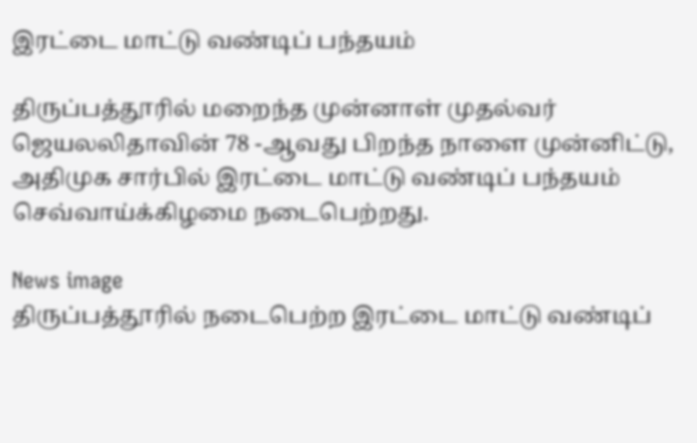இரட்டை மாட்டு வண்டிப் பந்தயம்

திருப்பத்தூரில் மறைந்த முன்னாள் முதல்வர் ஜெயலலிதாவின் 78 -ஆவது பிறந்த நாளை முன்னிட்டு, அதிமுக சார்பில் இரட்டை மாட்டு வண்டிப் பந்தயம் செவ்வாய்க்கிழமை நடைபெற்றது.

News image
திருப்பத்தூரில் நடைபெற்ற இரட்டை மாட்டு வண்டிப்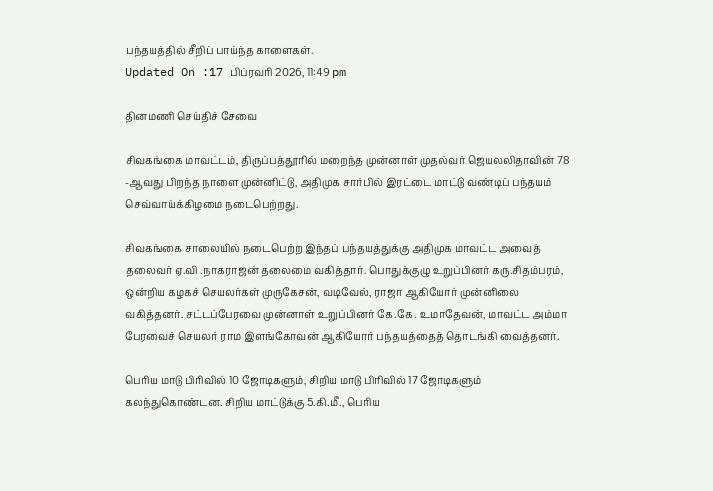பந்தயத்தில் சீறிப் பாய்ந்த காளைகள்.
Updated On :17 பிப்ரவரி 2026, 11:49 pm

தினமணி செய்திச் சேவை

சிவகங்கை மாவட்டம், திருப்பத்தூரில் மறைந்த முன்னாள் முதல்வர் ஜெயலலிதாவின் 78 -ஆவது பிறந்த நாளை முன்னிட்டு, அதிமுக சார்பில் இரட்டை மாட்டு வண்டிப் பந்தயம் செவ்வாய்க்கிழமை நடைபெற்றது.

சிவகங்கை சாலையில் நடைபெற்ற இந்தப் பந்தயத்துக்கு அதிமுக மாவட்ட அவைத் தலைவர் ஏ.வி .நாகராஜன் தலைமை வகித்தார். பொதுக்குழு உறுப்பினர் கரு.சிதம்பரம், ஒன்றிய கழகச் செயலர்கள் முருகேசன், வடிவேல், ராஜா ஆகியோர் முன்னிலை வகித்தனர். சட்டப்பேரவை முன்னாள் உறுப்பினர் கே.கே. உமாதேவன், மாவட்ட அம்மா பேரவைச் செயலர் ராம இளங்கோவன் ஆகியோர் பந்தயத்தைத் தொடங்கி வைத்தனர்.

பெரிய மாடு பிரிவில் 10 ஜோடிகளும், சிறிய மாடு பிரிவில் 17 ஜோடிகளும் கலந்துகொண்டன. சிறிய மாட்டுக்கு 5.கி.மீ., பெரிய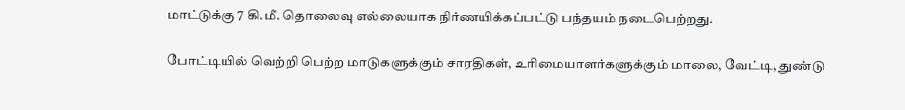மாட்டுக்கு 7 கி.மீ. தொலைவு எல்லையாக நிர்ணயிக்கப்பட்டு பந்தயம் நடைபெற்றது.

போட்டியில் வெற்றி பெற்ற மாடுகளுக்கும் சாரதிகள், உரிமையாளர்களுக்கும் மாலை, வேட்டி, துண்டு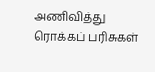அணிவித்து ரொக்கப் பரிசுகள்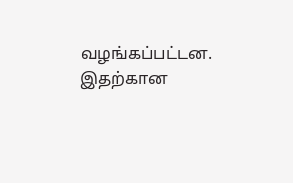வழங்கப்பட்டன. இதற்கான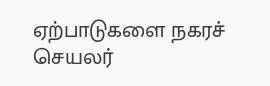ஏற்பாடுகளை நகரச் செயலர்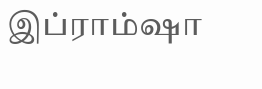இப்ராம்ஷா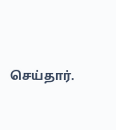செய்தார்.